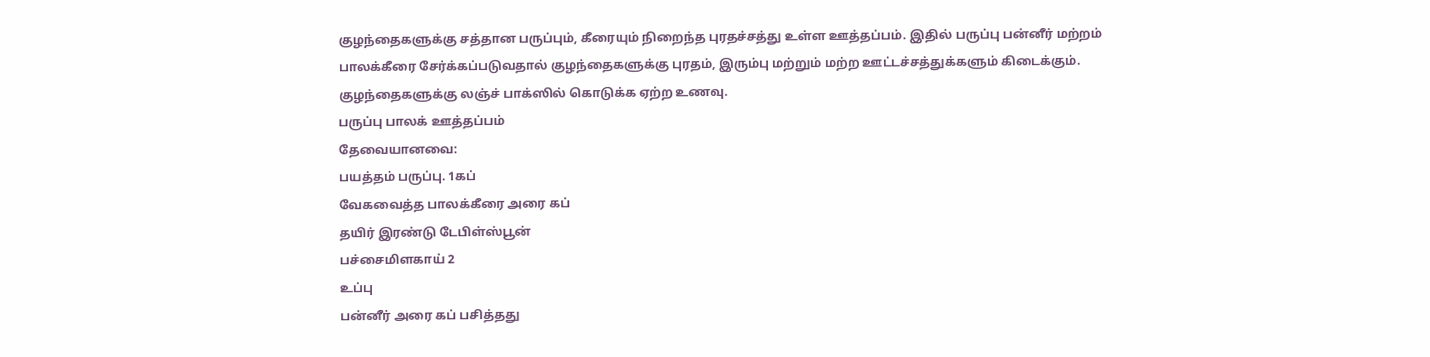குழந்தைகளுக்கு சத்தான பருப்பும், கீரையும் நிறைந்த புரதச்சத்து உள்ள ஊத்தப்பம். இதில் பருப்பு பன்னீர் மற்றம் பாலக்கீரை சேர்க்கப்படுவதால் குழந்தைகளுக்கு புரதம், இரும்பு மற்றும் மற்ற ஊட்டச்சத்துக்களும் கிடைக்கும். குழந்தைகளுக்கு லஞ்ச் பாக்ஸில் கொடுக்க ஏற்ற உணவு.
பருப்பு பாலக் ஊத்தப்பம்
தேவையானவை:
பயத்தம் பருப்பு. 1கப்
வேகவைத்த பாலக்கீரை அரை கப்
தயிர் இரண்டு டேபிள்ஸ்பூன்
பச்சைமிளகாய் 2
உப்பு
பன்னீர் அரை கப் பசித்தது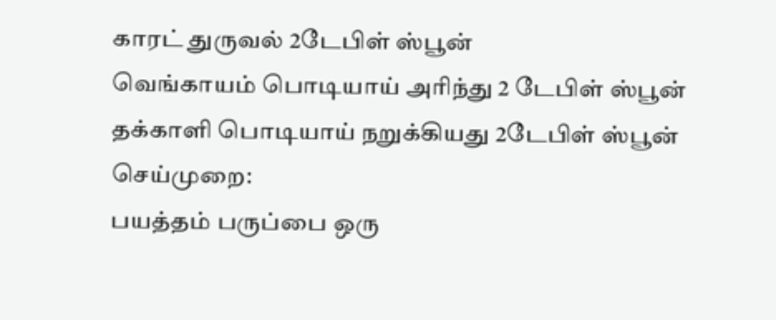காரட் துருவல் 2டேபிள் ஸ்பூன்
வெங்காயம் பொடியாய் அரிந்து 2 டேபிள் ஸ்பூன்
தக்காளி பொடியாய் நறுக்கியது 2டேபிள் ஸ்பூன்
செய்முறை:
பயத்தம் பருப்பை ஒரு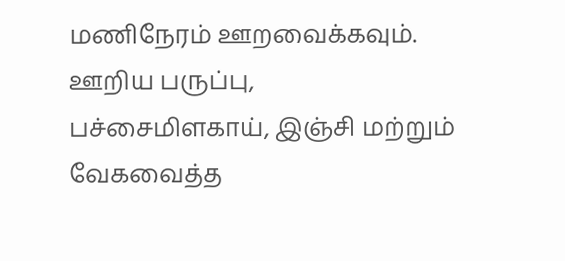மணிநேரம் ஊறவைக்கவும். ஊறிய பருப்பு, பச்சைமிளகாய், இஞ்சி மற்றும் வேகவைத்த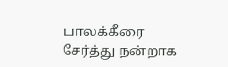பாலக்கீரை சேர்த்து நன்றாக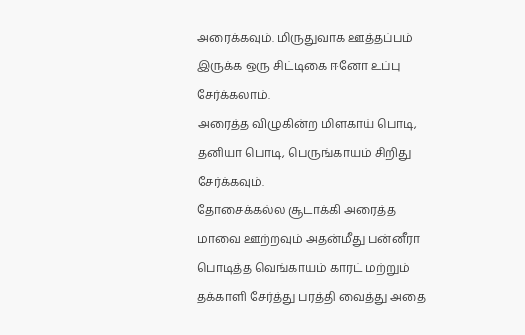அரைக்கவும். மிருதுவாக ஊத்தப்பம் இருக்க ஒரு சிட்டிகை ஈனோ உப்பு சேர்க்கலாம்.
அரைத்த விழுகின்ற மிளகாய் பொடி, தனியா பொடி, பெருங்காயம் சிறிது சேர்க்கவும்.
தோசைக்கல்ல சூடாக்கி அரைத்த மாவை ஊற்றவும் அதன்மீது பன்னீரா பொடித்த வெங்காயம் காரட் மற்றும் தக்காளி சேர்த்து பரத்தி வைத்து அதை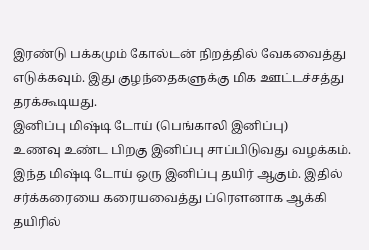இரண்டு பக்கமும் கோல்டன் நிறத்தில் வேகவைத்து எடுக்கவும். இது குழந்தைகளுக்கு மிக ஊட்டச்சத்து தரக்கூடியது.
இனிப்பு மிஷ்டி டோய் (பெங்காலி இனிப்பு)
உணவு உண்ட பிறகு இனிப்பு சாப்பிடுவது வழக்கம். இந்த மிஷ்டி டோய் ஒரு இனிப்பு தயிர் ஆகும். இதில் சர்க்கரையை கரையவைத்து ப்ரௌனாக ஆக்கி தயிரில்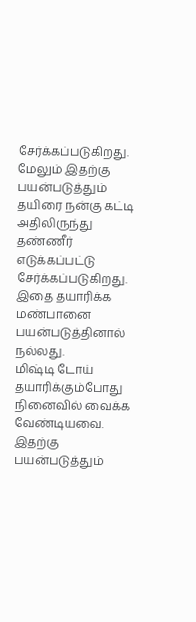சேர்க்கப்படுகிறது. மேலும் இதற்கு பயன்படுத்தும் தயிரை நன்கு கட்டி அதிலிருந்து தண்ணீர் எடுக்கப்பட்டு சேர்க்கப்படுகிறது. இதை தயாரிக்க மண்பானை பயன்படுத்தினால் நல்லது.
மிஷ்டி டோய் தயாரிக்கும்போது நினைவில் வைக்க வேண்டியவை. இதற்கு பயன்படுத்தும்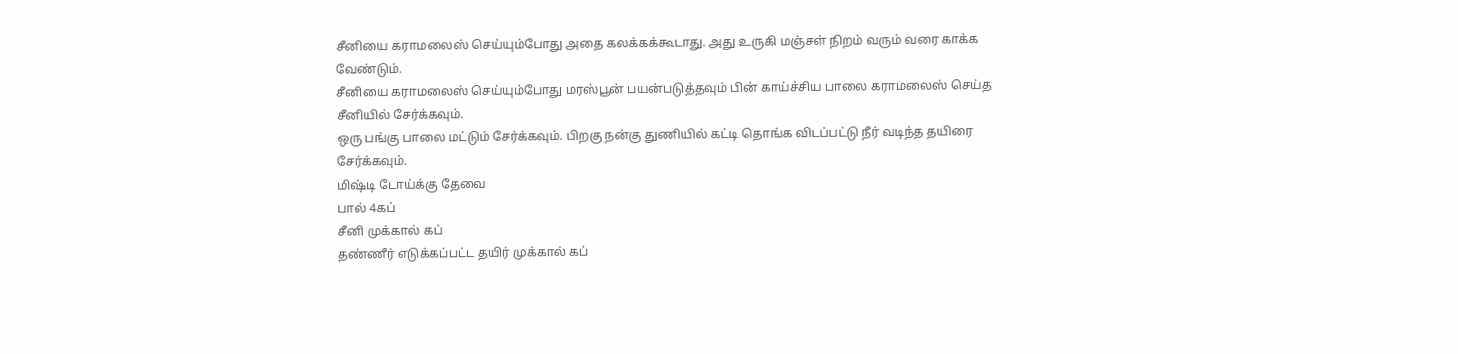சீனியை கராமலைஸ் செய்யும்போது அதை கலக்கக்கூடாது. அது உருகி மஞ்சள் நிறம் வரும் வரை காக்க வேண்டும்.
சீனியை கராமலைஸ் செய்யும்போது மரஸ்பூன் பயன்படுத்தவும் பின் காய்ச்சிய பாலை கராமலைஸ் செய்த சீனியில் சேர்க்கவும்.
ஒரு பங்கு பாலை மட்டும் சேர்க்கவும். பிறகு நன்கு துணியில் கட்டி தொங்க விடப்பட்டு நீர் வடிந்த தயிரை சேர்க்கவும்.
மிஷ்டி டோய்க்கு தேவை
பால் 4கப்
சீனி முக்கால் கப்
தண்ணீர் எடுக்கப்பட்ட தயிர் முக்கால் கப்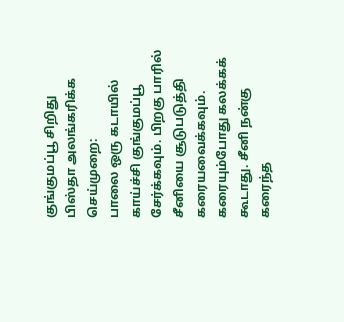குங்குமப்பூ சிறிது
பிஸ்தா அலங்கரிக்க
செய்முறை:
பாலை ஒரு கடாயில் காய்ச்சி குங்குமப்பூ சேர்க்கவும். பிறகு பாரில் சீனியை சூடுபடுத்தி கரையவைக்கவும். கரையும்போது கலக்கக் கூடாது. சீனி நன்கு கரைந்த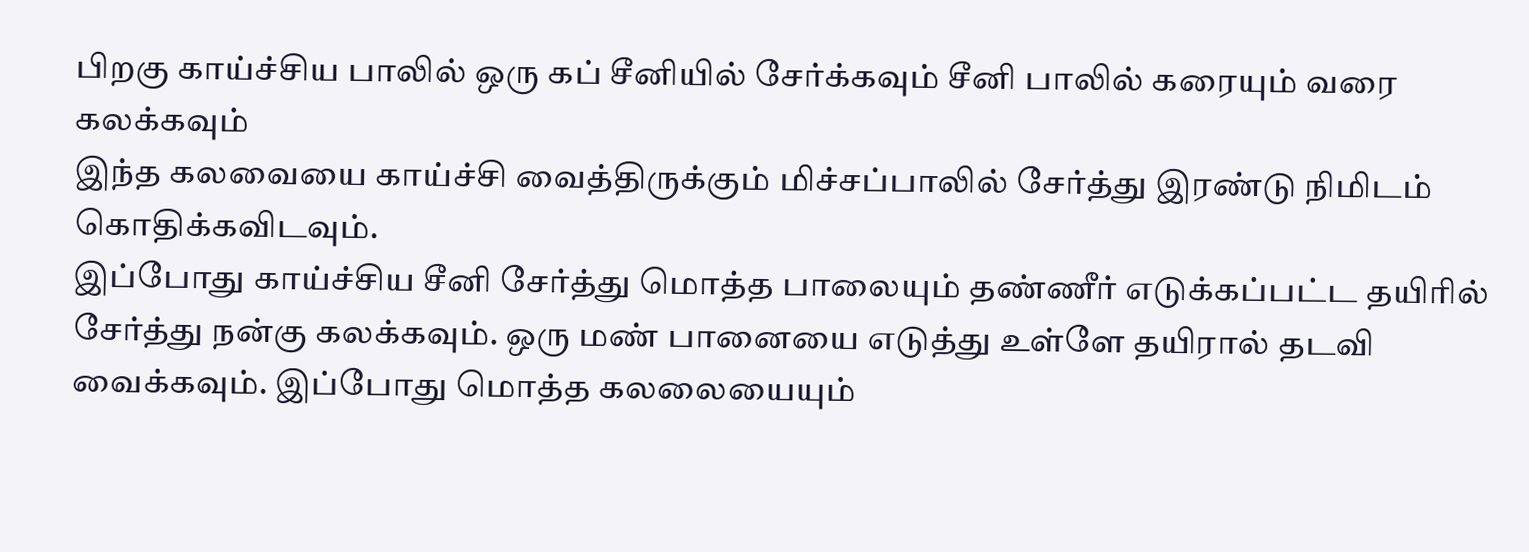பிறகு காய்ச்சிய பாலில் ஒரு கப் சீனியில் சேர்க்கவும் சீனி பாலில் கரையும் வரை கலக்கவும்
இந்த கலவையை காய்ச்சி வைத்திருக்கும் மிச்சப்பாலில் சேர்த்து இரண்டு நிமிடம் கொதிக்கவிடவும்.
இப்போது காய்ச்சிய சீனி சேர்த்து மொத்த பாலையும் தண்ணீர் எடுக்கப்பட்ட தயிரில் சேர்த்து நன்கு கலக்கவும். ஒரு மண் பானையை எடுத்து உள்ளே தயிரால் தடவி வைக்கவும். இப்போது மொத்த கலலையையும்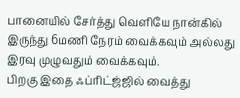பானையில் சேர்த்து வெளியே நான்கில் இருந்து 6மணி நேரம் வைக்கவும் அல்லது இரவு முழுவதும் வைக்கவும்.
பிறகு இதை ஃப்ரிட்ஜ்ஜில் வைத்து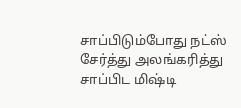சாப்பிடும்போது நட்ஸ் சேர்த்து அலங்கரித்து சாப்பிட மிஷ்டி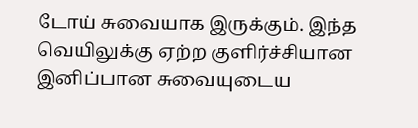டோய் சுவையாக இருக்கும். இந்த வெயிலுக்கு ஏற்ற குளிர்ச்சியான இனிப்பான சுவையுடைய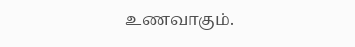உணவாகும்.